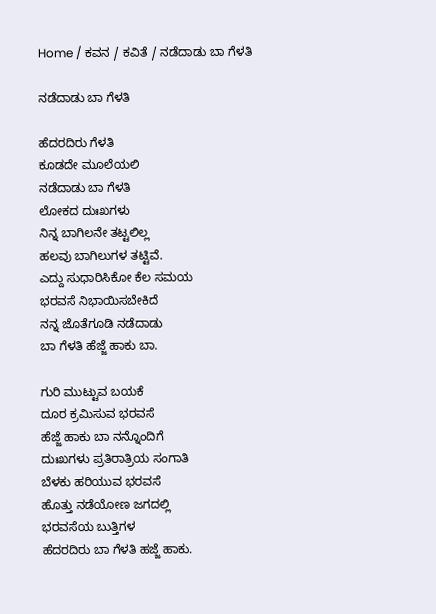Home / ಕವನ / ಕವಿತೆ / ನಡೆದಾಡು ಬಾ ಗೆಳತಿ

ನಡೆದಾಡು ಬಾ ಗೆಳತಿ

ಹೆದರದಿರು ಗೆಳತಿ
ಕೂಡದೇ ಮೂಲೆಯಲಿ
ನಡೆದಾಡು ಬಾ ಗೆಳತಿ
ಲೋಕದ ದುಃಖಗಳು
ನಿನ್ನ ಬಾಗಿಲನೇ ತಟ್ಟಲಿಲ್ಲ
ಹಲವು ಬಾಗಿಲುಗಳ ತಟ್ಟಿವೆ.
ಎದ್ದು ಸುಧಾರಿಸಿಕೋ ಕೆಲ ಸಮಯ
ಭರವಸೆ ನಿಭಾಯಿಸಬೇಕಿದೆ
ನನ್ನ ಜೊತೆಗೂಡಿ ನಡೆದಾಡು
ಬಾ ಗೆಳತಿ ಹೆಜ್ಜೆ ಹಾಕು ಬಾ.

ಗುರಿ ಮುಟ್ಟುವ ಬಯಕೆ
ದೂರ ಕ್ರಮಿಸುವ ಭರವಸೆ
ಹೆಜ್ಜೆ ಹಾಕು ಬಾ ನನ್ನೊಂದಿಗೆ
ದುಃಖಗಳು ಪ್ರತಿರಾತ್ರಿಯ ಸಂಗಾತಿ
ಬೆಳಕು ಹರಿಯುವ ಭರವಸೆ
ಹೊತ್ತು ನಡೆಯೋಣ ಜಗದಲ್ಲಿ
ಭರವಸೆಯ ಬುತ್ತಿಗಳ
ಹೆದರದಿರು ಬಾ ಗೆಳತಿ ಹಜ್ಜೆ ಹಾಕು.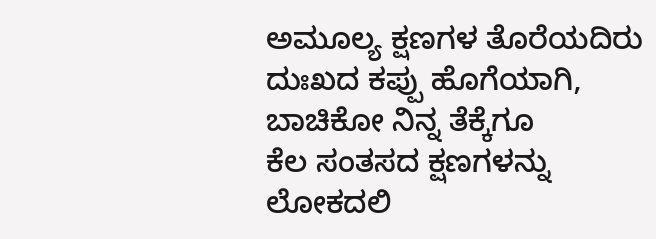ಅಮೂಲ್ಯ ಕ್ಷಣಗಳ ತೊರೆಯದಿರು
ದುಃಖದ ಕಪ್ಪು ಹೊಗೆಯಾಗಿ,
ಬಾಚಿಕೋ ನಿನ್ನ ತೆಕ್ಕೆಗೂ
ಕೆಲ ಸಂತಸದ ಕ್ಷಣಗಳನ್ನು
ಲೋಕದಲಿ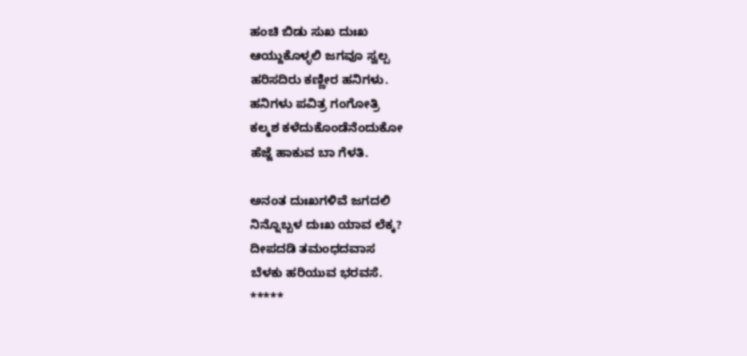ಹಂಚಿ ಬಿಡು ಸುಖ ದುಃಖ
ಆಯ್ದುಕೊಳ್ಳಲಿ ಜಗವೂ ಸ್ವಲ್ಪ
ಹರಿಸದಿರು ಕಣ್ಣೀರ ಹನಿಗಳು.
ಹನಿಗಳು ಪವಿತ್ರ ಗಂಗೋತ್ರಿ
ಕಲ್ಮಶ ಕಳೆದುಕೊಂಡೆನೆಂದುಕೋ
ಹೆಜ್ಜೆ ಹಾಕುವ ಬಾ ಗೆಳತಿ.

ಅನಂತ ದುಃಖಗಳಿವೆ ಜಗದಲಿ
ನಿನ್ನೊಬ್ಬಳ ದುಃಖ ಯಾವ ಲೆಕ್ಕ?
ದೀಪದಡಿ ತಮಂಧದವಾಸ
ಬೆಳಕು ಹರಿಯುವ ಭರವಸೆ.
*****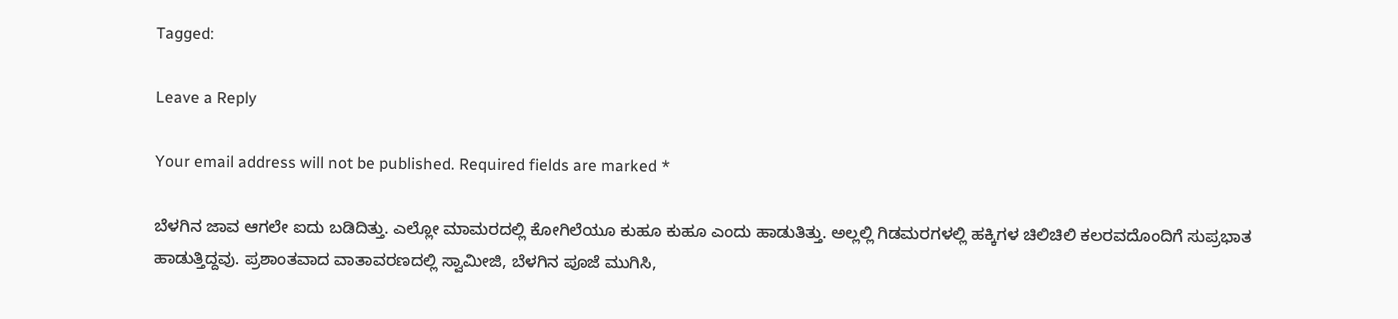Tagged:

Leave a Reply

Your email address will not be published. Required fields are marked *

ಬೆಳಗಿನ ಜಾವ ಆಗಲೇ ಐದು ಬಡಿದಿತ್ತು. ಎಲ್ಲೋ ಮಾಮರದಲ್ಲಿ ಕೋಗಿಲೆಯೂ ಕುಹೂ ಕುಹೂ ಎಂದು ಹಾಡುತಿತ್ತು. ಅಲ್ಲಲ್ಲಿ ಗಿಡಮರಗಳಲ್ಲಿ ಹಕ್ಕಿಗಳ ಚಿಲಿಚಿಲಿ ಕಲರವದೊಂದಿಗೆ ಸುಪ್ರಭಾತ ಹಾಡುತ್ತಿದ್ದವು. ಪ್ರಶಾಂತವಾದ ವಾತಾವರಣದಲ್ಲಿ ಸ್ವಾಮೀಜಿ, ಬೆಳಗಿನ ಪೂಜೆ ಮುಗಿಸಿ,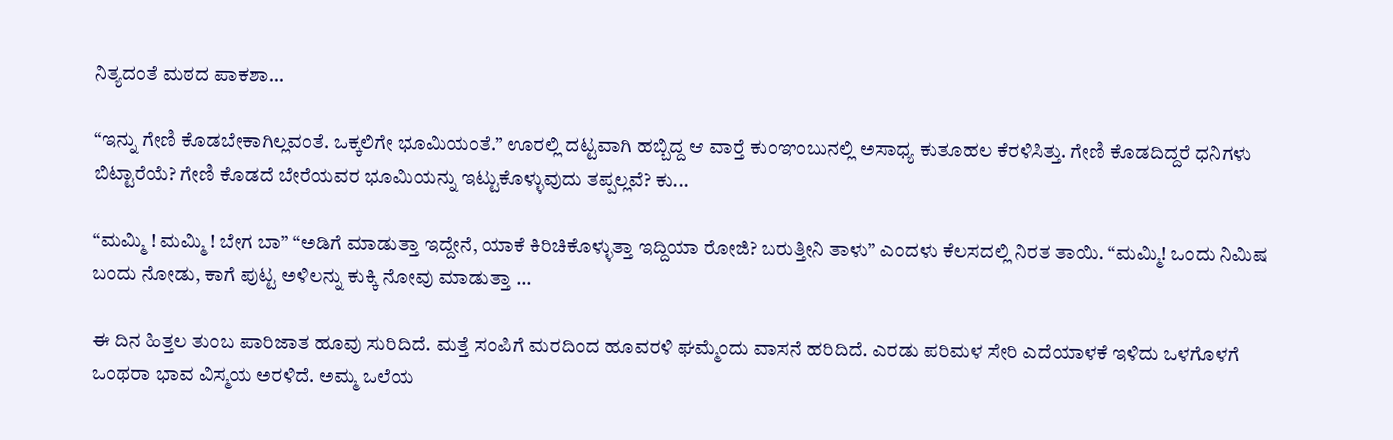ನಿತ್ಯದಂತೆ ಮಠದ ಪಾಕಶಾ...

“ಇನ್ನು ಗೇಣಿ ಕೊಡಬೇಕಾಗಿಲ್ಲವಂತೆ. ಒಕ್ಕಲಿಗೇ ಭೂಮಿಯಂತೆ.” ಊರಲ್ಲಿ ದಟ್ಟವಾಗಿ ಹಬ್ಬಿದ್ದ ಆ ವಾರ್‍ತೆ ಕುಂಞಂಬುನಲ್ಲಿ ಅಸಾಧ್ಯ ಕುತೂಹಲ ಕೆರಳಿಸಿತ್ತು. ಗೇಣಿ ಕೊಡದಿದ್ದರೆ ಧನಿಗಳು ಬಿಟ್ಟಾರೆಯೆ? ಗೇಣಿ ಕೊಡದೆ ಬೇರೆಯವರ ಭೂಮಿಯನ್ನು ಇಟ್ಟುಕೊಳ್ಳುವುದು ತಪ್ಪಲ್ಲವೆ? ಕು...

“ಮಮ್ಮಿ ! ಮಮ್ಮಿ ! ಬೇಗ ಬಾ” “ಅಡಿಗೆ ಮಾಡುತ್ತಾ ಇದ್ದೇನೆ, ಯಾಕೆ ಕಿರಿಚಿಕೊಳ್ಳುತ್ತಾ ಇದ್ದಿಯಾ ರೋಜಿ? ಬರುತ್ತೀನಿ ತಾಳು” ಎಂದಳು ಕೆಲಸದಲ್ಲಿ ನಿರತ ತಾಯಿ. “ಮಮ್ಮಿ! ಒಂದು ನಿಮಿಷ ಬಂದು ನೋಡು, ಕಾಗೆ ಪುಟ್ಟ ಅಳಿಲನ್ನು ಕುಕ್ಕಿ ನೋವು ಮಾಡುತ್ತಾ ...

ಈ ದಿನ ಹಿತ್ತಲ ತುಂಬ ಪಾರಿಜಾತ ಹೂವು ಸುರಿದಿದೆ. ಮತ್ತೆ ಸಂಪಿಗೆ ಮರದಿಂದ ಹೂವರಳಿ ಘಮ್ಮೆಂದು ವಾಸನೆ ಹರಿದಿದೆ. ಎರಡು ಪರಿಮಳ ಸೇರಿ ಎದೆಯಾಳಕೆ ಇಳಿದು ಒಳಗೊಳಗೆ ಒಂಥರಾ ಭಾವ ವಿಸ್ಮಯ ಅರಳಿದೆ. ಅಮ್ಮ ಒಲೆಯ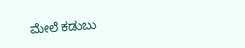ಮೇಲೆ ಕಡುಬು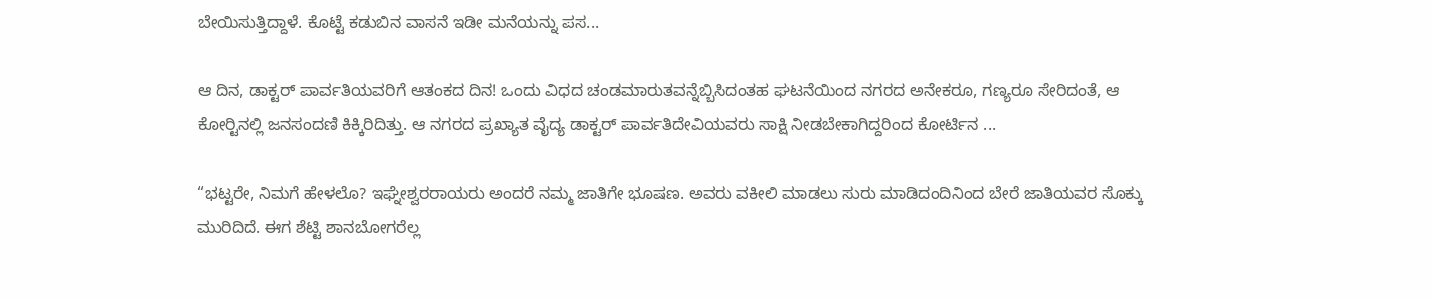ಬೇಯಿಸುತ್ತಿದ್ದಾಳೆ. ಕೊಟ್ಟೆ ಕಡುಬಿನ ವಾಸನೆ ಇಡೀ ಮನೆಯನ್ನು ಪಸ...

ಆ ದಿನ, ಡಾಕ್ಟರ್ ಪಾರ್ವತಿಯವರಿಗೆ ಆತಂಕದ ದಿನ! ಒಂದು ವಿಧದ ಚಂಡಮಾರುತವನ್ನೆಬ್ಬಿಸಿದಂತಹ ಘಟನೆಯಿಂದ ನಗರದ ಅನೇಕರೂ, ಗಣ್ಯರೂ ಸೇರಿದಂತೆ, ಆ ಕೋರ್‍ಟಿನಲ್ಲಿ ಜನಸಂದಣಿ ಕಿಕ್ಕಿರಿದಿತ್ತು. ಆ ನಗರದ ಪ್ರಖ್ಯಾತ ವೈದ್ಯ ಡಾಕ್ಟರ್ ಪಾರ್ವತಿದೇವಿಯವರು ಸಾಕ್ಷಿ ನೀಡಬೇಕಾಗಿದ್ದರಿಂದ ಕೋರ್ಟಿನ ...

“ಭಟ್ಟರೇ, ನಿಮಗೆ ಹೇಳಲೊ? ಇಘ್ನೇಶ್ವರರಾಯರು ಅಂದರೆ ನಮ್ಮ ಜಾತಿಗೇ ಭೂಷಣ. ಅವರು ವಕೀಲಿ ಮಾಡಲು ಸುರು ಮಾಡಿದಂದಿನಿಂದ ಬೇರೆ ಜಾತಿಯವರ ಸೊಕ್ಕು ಮುರಿದಿದೆ. ಈಗ ಶೆಟ್ಟಿ ಶಾನಬೋಗರೆಲ್ಲ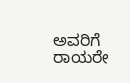ಅವರಿಗೆ ರಾಯರೇ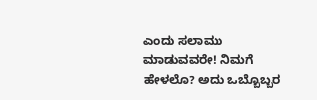ಎಂದು ಸಲಾಮು ಮಾಡುವವರೇ! ನಿಮಗೆ ಹೇಳಲೊ? ಅದು ಒಬ್ಬೊಬ್ಬರ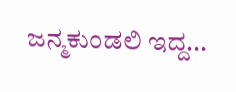ಜನ್ಮಕುಂಡಲಿ ಇದ್ದ...